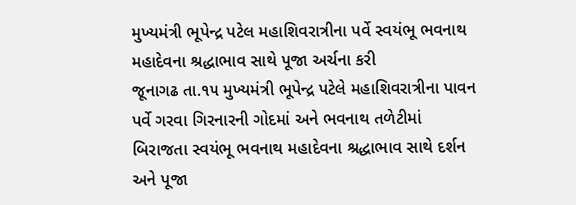મુખ્યમંત્રી ભૂપેન્દ્ર પટેલ મહાશિવરાત્રીના પર્વે સ્વયંભૂ ભવનાથ મહાદેવના શ્રદ્ધાભાવ સાથે પૂજા અર્ચના કરી
જૂનાગઢ તા.૧૫ મુખ્યમંત્રી ભૂપેન્દ્ર પટેલે મહાશિવરાત્રીના પાવન પર્વે ગરવા ગિરનારની ગોદમાં અને ભવનાથ તળેટીમાં બિરાજતા સ્વયંભૂ ભવનાથ મહાદેવના શ્રદ્ધાભાવ સાથે દર્શન અને પૂજા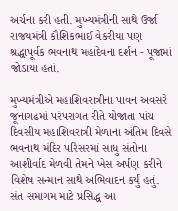અર્ચના કરી હતી. મુખ્યમંત્રીની સાથે ઉર્જા રાજયમંત્રી કૌશિકભાઈ વેકરીયા પણ શ્રદ્ધાપૂર્વક ભવનાથ મહાદેવના દર્શન - પૂજામાં જોડાયા હતાં.

મુખ્યમંત્રીએ મહાશિવરાત્રીના પાવન અવસરે જૂનાગઢમાં પરંપરાગત રીતે યોજાતા પાંચ દિવસીય મહાશિવરાત્રી મેળાના અંતિમ દિવસે ભવનાથ મંદિર પરિસરમાં સાધુ સંતોના આશીર્વાદ મેળવી તેમને ખેસ અર્પણ કરીને વિશેષ સન્માન સાથે અભિવાદન કર્યું હતું.
સંત સમાગમ માટે પ્રસિદ્ધ આ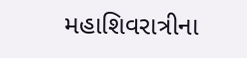મહાશિવરાત્રીના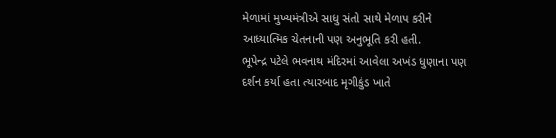મેળામાં મુખ્યમંત્રીએ સાધુ સંતો સાથે મેળાપ કરીને આધ્યાત્મિક ચેતનાની પણ અનુભૂતિ કરી હતી.
ભૂપેન્દ્ર પટેલે ભવનાથ મંદિરમાં આવેલા અખંડ ધુણાના પણ દર્શન કર્યા હતા ત્યારબાદ મૃગીકુંડ ખાતે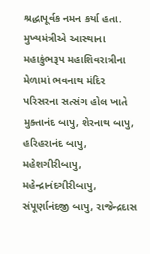શ્રદ્ધાપૂર્વક નમન કર્યા હતા.
મુખ્યમંત્રીએ આસ્થાના મહાકુંભરૂપ મહાશિવરાત્રીના મેળામાં ભવનાથ મંદિર પરિસરના સત્સંગ હોલ ખાતે મુક્તાનંદ બાપુ, શેરનાથ બાપુ, હરિહરાનંદ બાપુ, મહેશગીરીબાપુ, મહેન્દ્રાનંદગીરીબાપુ, સંપૂર્ણાનંદજી બાપુ, રાજેન્દ્રદાસ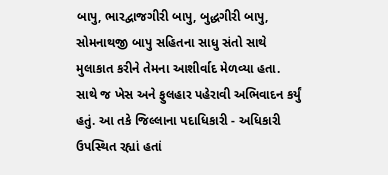બાપુ, ભારદ્વાજગીરી બાપુ, બુદ્ધગીરી બાપુ, સોમનાથજી બાપુ સહિતના સાધુ સંતો સાથે મુલાકાત કરીને તેમના આશીર્વાદ મેળવ્યા હતા. સાથે જ ખેસ અને ફુલહાર પહેરાવી અભિવાદન કર્યું હતું. આ તકે જિલ્લાના પદાધિકારી - અધિકારી ઉપસ્થિત રહ્યાં હતાં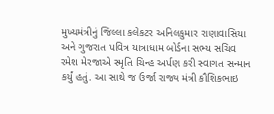મુખ્યમંત્રીનું જિલ્લા કલેકટર અનિલકુમાર રાણાવાસિયા અને ગુજરાત પવિત્ર યાત્રાધામ બોર્ડના સભ્ય સચિવ રમેશ મેરજાએ સ્મૃતિ ચિન્હ અર્પણ કરી સ્વાગત સન્માન કર્યું હતું. આ સાથે જ ઉર્જા રાજ્ય મંત્રી કૌશિકભાઇ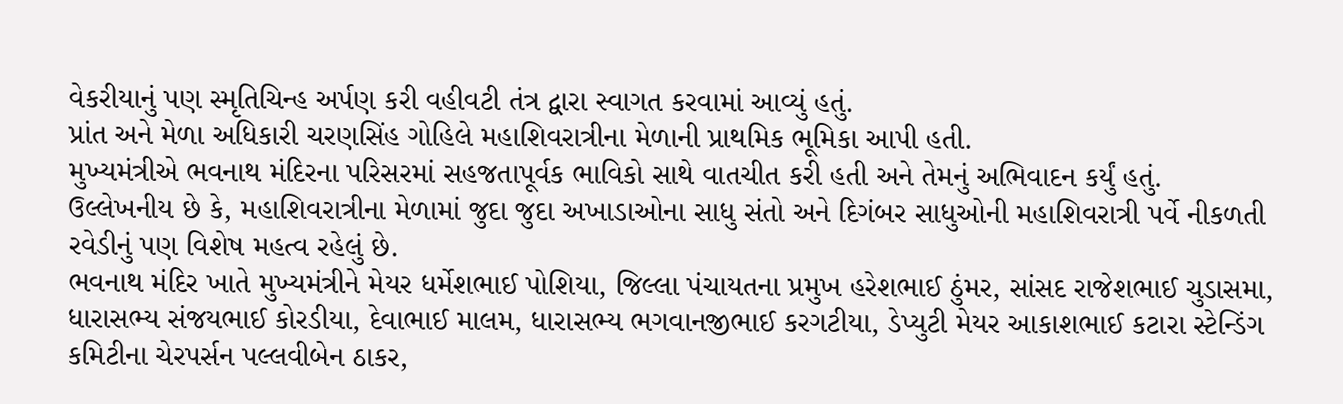વેકરીયાનું પણ સ્મૃતિચિન્હ અર્પણ કરી વહીવટી તંત્ર દ્વારા સ્વાગત કરવામાં આવ્યું હતું.
પ્રાંત અને મેળા અધિકારી ચરણસિંહ ગોહિલે મહાશિવરાત્રીના મેળાની પ્રાથમિક ભૂમિકા આપી હતી.
મુખ્યમંત્રીએ ભવનાથ મંદિરના પરિસરમાં સહજતાપૂર્વક ભાવિકો સાથે વાતચીત કરી હતી અને તેમનું અભિવાદન કર્યું હતું.
ઉલ્લેખનીય છે કે, મહાશિવરાત્રીના મેળામાં જુદા જુદા અખાડાઓના સાધુ સંતો અને દિગંબર સાધુઓની મહાશિવરાત્રી પર્વે નીકળતી રવેડીનું પણ વિશેષ મહત્વ રહેલું છે.
ભવનાથ મંદિર ખાતે મુખ્યમંત્રીને મેયર ધર્મેશભાઈ પોશિયા, જિલ્લા પંચાયતના પ્રમુખ હરેશભાઈ ઠુંમર, સાંસદ રાજેશભાઈ ચુડાસમા, ધારાસભ્ય સંજયભાઈ કોરડીયા, દેવાભાઈ માલમ, ધારાસભ્ય ભગવાનજીભાઈ કરગટીયા, ડેપ્યુટી મેયર આકાશભાઈ કટારા સ્ટેન્ડિંગ કમિટીના ચેરપર્સન પલ્લવીબેન ઠાકર,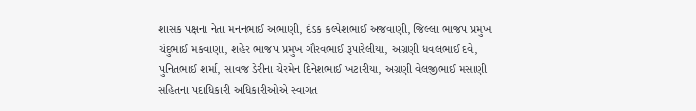શાસક પક્ષના નેતા મનનભાઈ અભાણી, દંડક કલ્પેશભાઈ અજવાણી, જિલ્લા ભાજપ પ્રમુખ ચંદુભાઈ મકવાણા, શહેર ભાજપ પ્રમુખ ગૌરવભાઈ રૂપારેલીયા, અગ્રણી ધવલભાઈ દવે, પુનિતભાઈ શર્મા, સાવજ ડેરીના ચેરમેન દિનેશભાઈ ખટારીયા, અગ્રણી વેલજીભાઈ મસાણી સહિતના પદાધિકારી અધિકારીઓએ સ્વાગત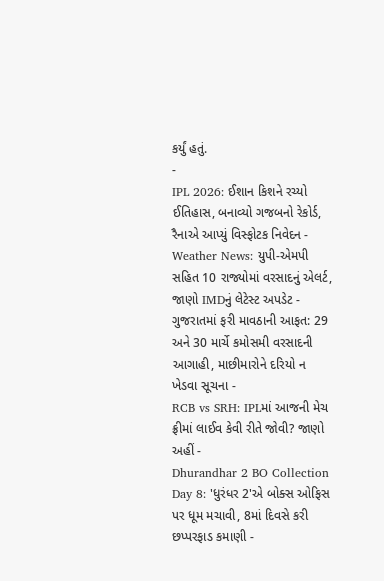કર્યું હતું.
-
IPL 2026: ઈશાન કિશને રચ્યો ઈતિહાસ, બનાવ્યો ગજબનો રેકોર્ડ, રૈનાએ આપ્યું વિસ્ફોટક નિવેદન -
Weather News: યુપી-એમપી સહિત 10 રાજ્યોમાં વરસાદનું એલર્ટ, જાણો IMDનું લેટેસ્ટ અપડેટ -
ગુજરાતમાં ફરી માવઠાની આફત: 29 અને 30 માર્ચે કમોસમી વરસાદની આગાહી, માછીમારોને દરિયો ન ખેડવા સૂચના -
RCB vs SRH: IPLમાં આજની મેચ ફ્રીમાં લાઈવ કેવી રીતે જોવી? જાણો અહીં -
Dhurandhar 2 BO Collection Day 8: 'ધુરંધર 2'એ બોક્સ ઓફિસ પર ધૂમ મચાવી, 8માં દિવસે કરી છપ્પરફાડ કમાણી -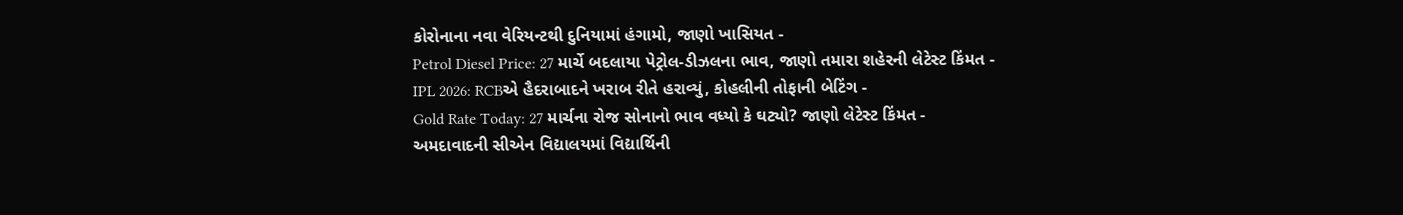કોરોનાના નવા વેરિયન્ટથી દુનિયામાં હંગામો, જાણો ખાસિયત -
Petrol Diesel Price: 27 માર્ચે બદલાયા પેટ્રોલ-ડીઝલના ભાવ, જાણો તમારા શહેરની લેટેસ્ટ કિંમત -
IPL 2026: RCBએ હૈદરાબાદને ખરાબ રીતે હરાવ્યું, કોહલીની તોફાની બેટિંગ -
Gold Rate Today: 27 માર્ચના રોજ સોનાનો ભાવ વધ્યો કે ઘટ્યો? જાણો લેટેસ્ટ કિંમત -
અમદાવાદની સીએન વિદ્યાલયમાં વિદ્યાર્થિની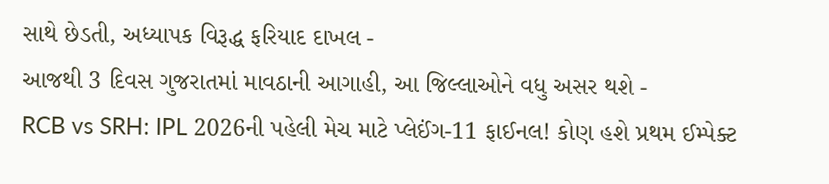સાથે છેડતી, અધ્યાપક વિરૂદ્ધ ફરિયાદ દાખલ -
આજથી 3 દિવસ ગુજરાતમાં માવઠાની આગાહી, આ જિલ્લાઓને વધુ અસર થશે -
RCB vs SRH: IPL 2026ની પહેલી મેચ માટે પ્લેઈંગ-11 ફાઈનલ! કોણ હશે પ્રથમ ઈમ્પેક્ટ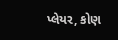પ્લેયર, કોણ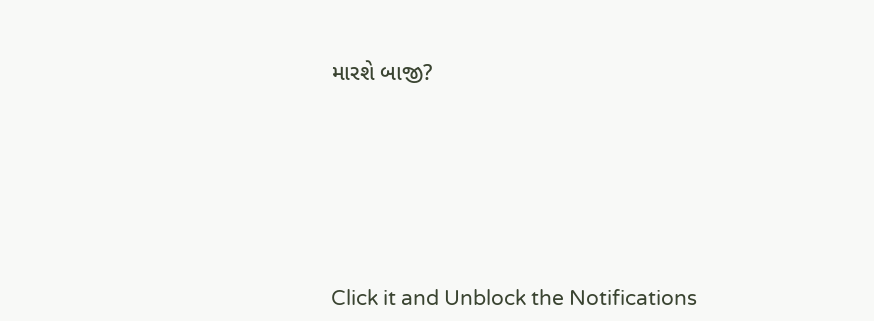મારશે બાજી?








Click it and Unblock the Notifications